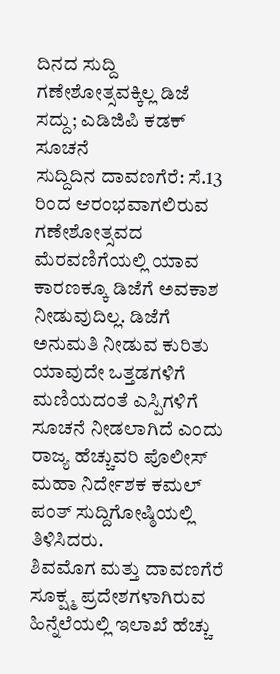ದಿನದ ಸುದ್ದಿ
ಗಣೇಶೋತ್ಸವಕ್ಕಿಲ್ಲ ಡಿಜೆ ಸದ್ದು; ಎಡಿಜಿಪಿ ಕಡಕ್ ಸೂಚನೆ
ಸುದ್ದಿದಿನ ದಾವಣಗೆರೆ: ಸೆ.13 ರಿಂದ ಆರಂಭವಾಗಲಿರುವ ಗಣೇಶೋತ್ಸವದ ಮೆರವಣಿಗೆಯಲ್ಲಿ ಯಾವ ಕಾರಣಕ್ಕೂ ಡಿಜೆಗೆ ಅವಕಾಶ ನೀಡುವುದಿಲ್ಲ. ಡಿಜೆಗೆ ಅನುಮತಿ ನೀಡುವ ಕುರಿತು ಯಾವುದೇ ಒತ್ತಡಗಳಿಗೆ ಮಣಿಯದಂತೆ ಎಸ್ಪಿಗಳಿಗೆ ಸೂಚನೆ ನೀಡಲಾಗಿದೆ ಎಂದು ರಾಜ್ಯ ಹೆಚ್ಚುವರಿ ಪೊಲೀಸ್ ಮಹಾ ನಿರ್ದೇಶಕ ಕಮಲ್ ಪಂತ್ ಸುದ್ದಿಗೋಷ್ಠಿಯಲ್ಲಿ ತಿಳಿಸಿದರು.
ಶಿವಮೊಗ ಮತ್ತು ದಾವಣಗೆರೆ ಸೂಕ್ಷ್ಮ ಪ್ರದೇಶಗಳಾಗಿರುವ ಹಿನ್ನೆಲೆಯಲ್ಲಿ ಇಲಾಖೆ ಹೆಚ್ಚು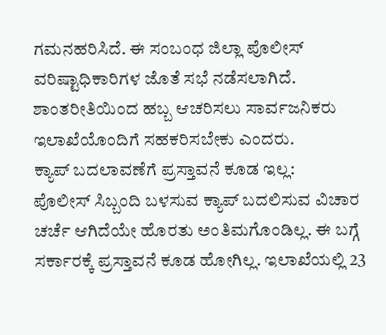ಗಮನಹರಿಸಿದೆ. ಈ ಸಂಬಂಧ ಜಿಲ್ಲಾ ಪೊಲೀಸ್ ವರಿಷ್ಟಾಧಿಕಾರಿಗಳ ಜೊತೆ ಸಭೆ ನಡೆಸಲಾಗಿದೆ. ಶಾಂತರೀತಿಯಿಂದ ಹಬ್ಬ ಆಚರಿಸಲು ಸಾರ್ವಜನಿಕರು ಇಲಾಖೆಯೊಂದಿಗೆ ಸಹಕರಿಸಬೇಕು ಎಂದರು.
ಕ್ಯಾಪ್ ಬದಲಾವಣೆಗೆ ಪ್ರಸ್ತಾವನೆ ಕೂಡ ಇಲ್ಲ:
ಪೊಲೀಸ್ ಸಿಬ್ಬಂದಿ ಬಳಸುವ ಕ್ಯಾಪ್ ಬದಲಿಸುವ ವಿಚಾರ ಚರ್ಚೆ ಆಗಿದೆಯೇ ಹೊರತು ಅಂತಿಮಗೊಂಡಿಲ್ಲ. ಈ ಬಗ್ಗೆ ಸರ್ಕಾರಕ್ಕೆ ಪ್ರಸ್ತಾವನೆ ಕೂಡ ಹೋಗಿಲ್ಲ. ಇಲಾಖೆಯಲ್ಲಿ 23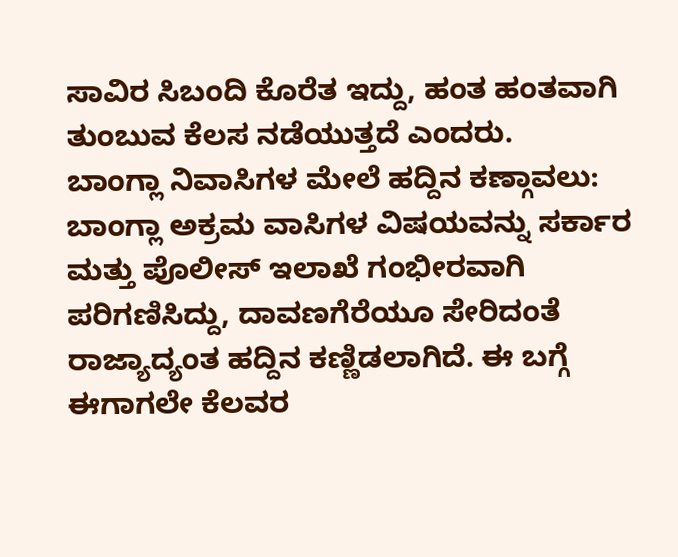ಸಾವಿರ ಸಿಬಂದಿ ಕೊರೆತ ಇದ್ದು, ಹಂತ ಹಂತವಾಗಿ ತುಂಬುವ ಕೆಲಸ ನಡೆಯುತ್ತದೆ ಎಂದರು.
ಬಾಂಗ್ಲಾ ನಿವಾಸಿಗಳ ಮೇಲೆ ಹದ್ದಿನ ಕಣ್ಗಾವಲು:
ಬಾಂಗ್ಲಾ ಅಕ್ರಮ ವಾಸಿಗಳ ವಿಷಯವನ್ನು ಸರ್ಕಾರ ಮತ್ತು ಪೊಲೀಸ್ ಇಲಾಖೆ ಗಂಭೀರವಾಗಿ ಪರಿಗಣಿಸಿದ್ದು, ದಾವಣಗೆರೆಯೂ ಸೇರಿದಂತೆ ರಾಜ್ಯಾದ್ಯಂತ ಹದ್ದಿನ ಕಣ್ಣಿಡಲಾಗಿದೆ. ಈ ಬಗ್ಗೆ ಈಗಾಗಲೇ ಕೆಲವರ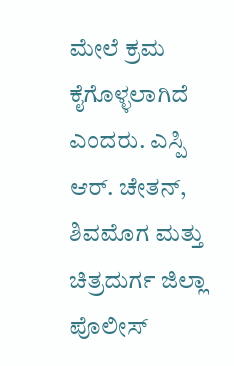ಮೇಲೆ ಕ್ರಮ ಕೈಗೊಳ್ಳಲಾಗಿದೆ ಎಂದರು. ಎಸ್ಪಿ ಆರ್. ಚೇತನ್, ಶಿವಮೊಗ ಮತ್ತು ಚಿತ್ರದುರ್ಗ ಜಿಲ್ಲಾ ಪೊಲೀಸ್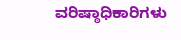ವರಿಷ್ಠಾಧಿಕಾರಿಗಳು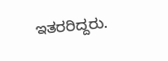ಇತರರಿದ್ದರು.